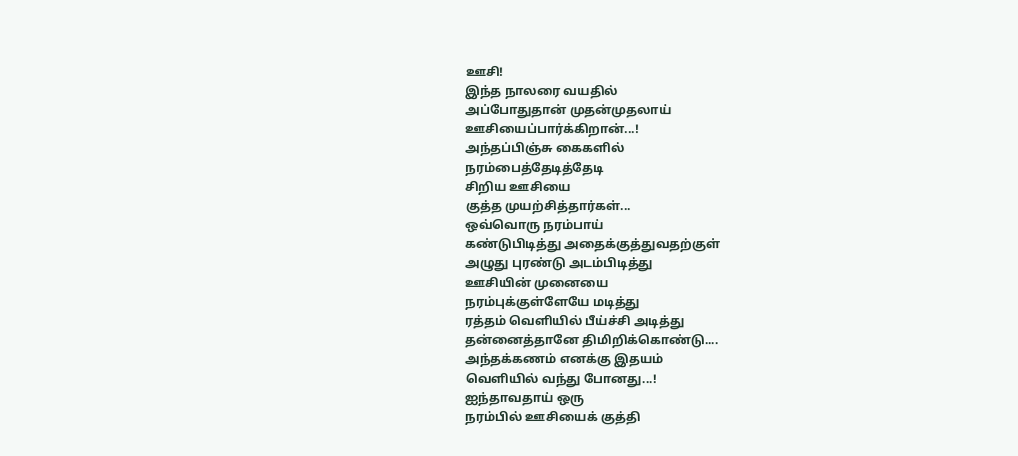ஊசி!
இந்த நாலரை வயதில்
அப்போதுதான் முதன்முதலாய்
ஊசியைப்பார்க்கிறான்...!
அந்தப்பிஞ்சு கைகளில்
நரம்பைத்தேடித்தேடி
சிறிய ஊசியை
குத்த முயற்சித்தார்கள்...
ஒவ்வொரு நரம்பாய்
கண்டுபிடித்து அதைக்குத்துவதற்குள்
அழுது புரண்டு அடம்பிடித்து
ஊசியின் முனையை
நரம்புக்குள்ளேயே மடித்து
ரத்தம் வெளியில் பீய்ச்சி அடித்து
தன்னைத்தானே திமிறிக்கொண்டு....
அந்தக்கணம் எனக்கு இதயம்
வெளியில் வந்து போனது...!
ஐந்தாவதாய் ஒரு
நரம்பில் ஊசியைக் குத்தி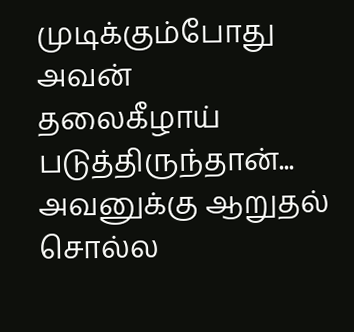முடிக்கும்போது அவன்
தலைகீழாய் படுத்திருந்தான்...
அவனுக்கு ஆறுதல் சொல்ல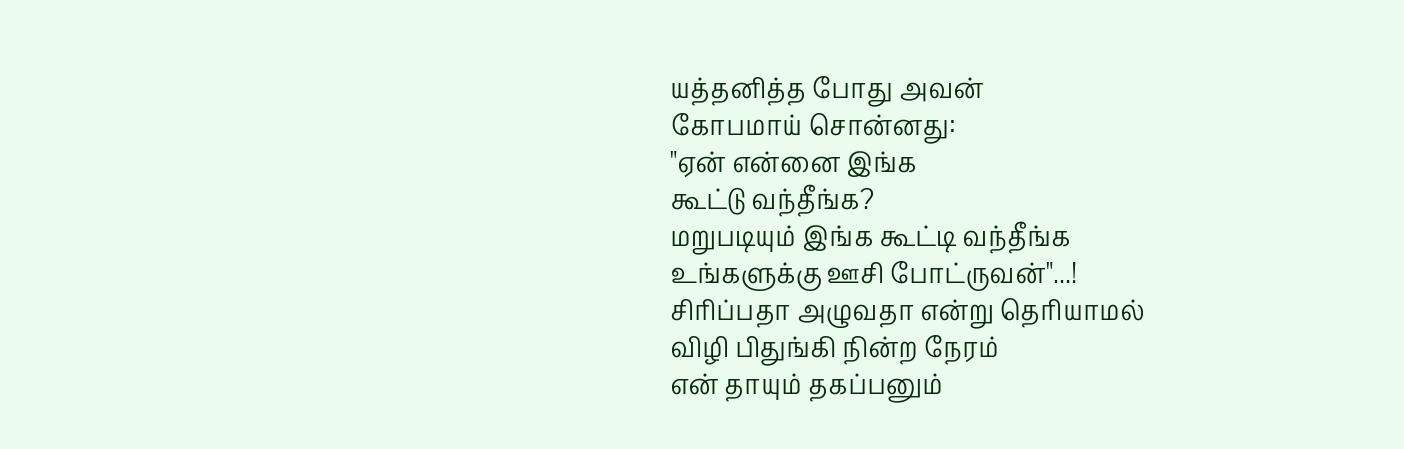யத்தனித்த போது அவன்
கோபமாய் சொன்னது:
"ஏன் என்னை இங்க
கூட்டு வந்தீங்க?
மறுபடியும் இங்க கூட்டி வந்தீங்க
உங்களுக்கு ஊசி போட்ருவன்"...!
சிரிப்பதா அழுவதா என்று தெரியாமல்
விழி பிதுங்கி நின்ற நேரம்
என் தாயும் தகப்பனும்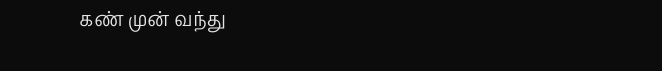கண் முன் வந்து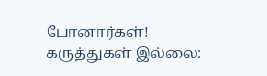போனார்கள்!
கருத்துகள் இல்லை: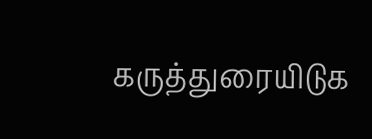கருத்துரையிடுக